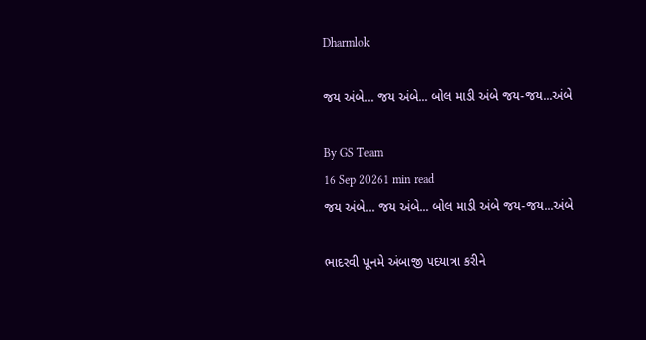Dharmlok

જય અંબે... જય અંબે... બોલ માડી અંબે જય-જય...અંબે

By GS Team
16 Sep 20261 min read
જય અંબે... જય અંબે... બોલ માડી અંબે જય-જય...અંબે

ભાદરવી પૂનમે અંબાજી પદયાત્રા કરીને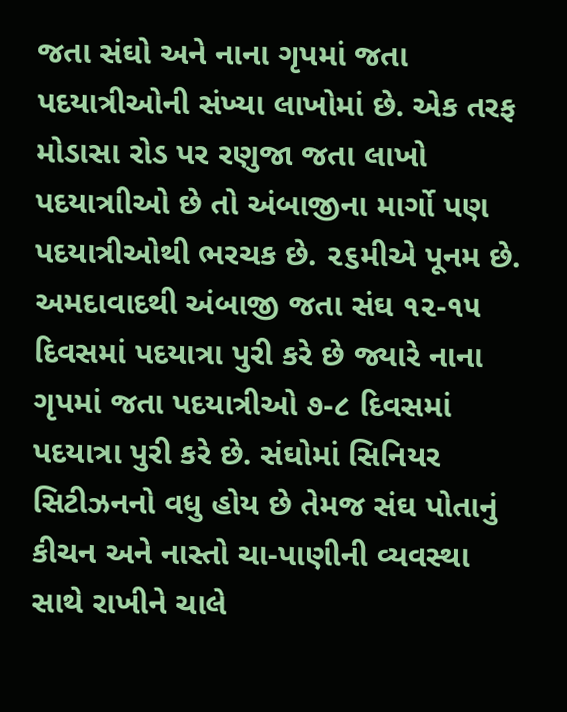જતા સંઘો અને નાના ગૃપમાં જતા પદયાત્રીઓની સંખ્યા લાખોમાં છે. એક તરફ મોડાસા રોડ પર રણુજા જતા લાખો પદયાત્રાીઓ છે તો અંબાજીના માર્ગો પણ પદયાત્રીઓથી ભરચક છે. ૨૬મીએ પૂનમ છે. અમદાવાદથી અંબાજી જતા સંઘ ૧૨-૧૫ દિવસમાં પદયાત્રા પુરી કરે છે જ્યારે નાના ગૃપમાં જતા પદયાત્રીઓ ૭-૮ દિવસમાં પદયાત્રા પુરી કરે છે. સંઘોમાં સિનિયર સિટીઝનનો વધુ હોય છે તેમજ સંઘ પોતાનું કીચન અને નાસ્તો ચા-પાણીની વ્યવસ્થા સાથે રાખીને ચાલે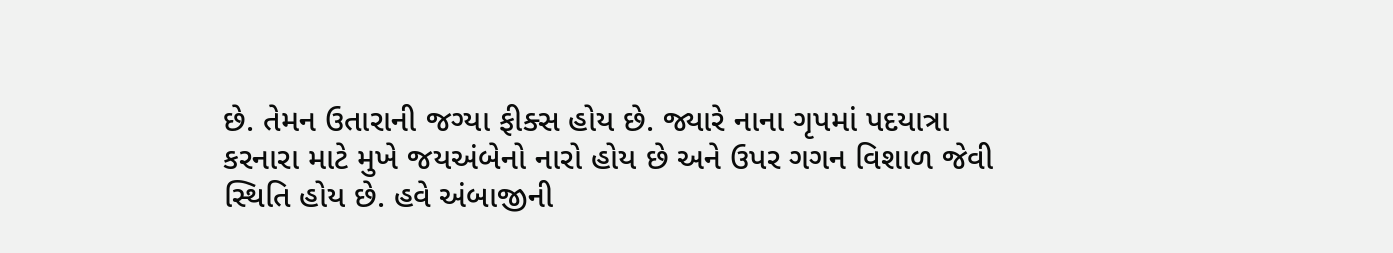છે. તેમન ઉતારાની જગ્યા ફીક્સ હોય છે. જ્યારે નાના ગૃપમાં પદયાત્રા કરનારા માટે મુખે જયઅંબેનો નારો હોય છે અને ઉપર ગગન વિશાળ જેવી સ્થિતિ હોય છે. હવે અંબાજીની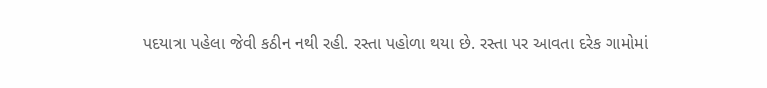પદયાત્રા પહેલા જેવી કઠીન નથી રહી. રસ્તા પહોળા થયા છે. રસ્તા પર આવતા દરેક ગામોમાં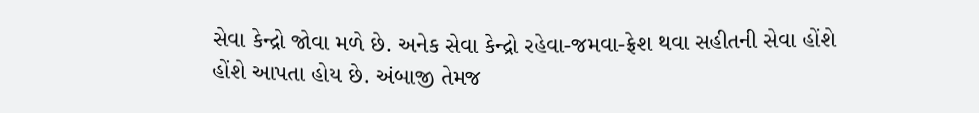સેવા કેન્દ્રો જોવા મળે છે. અનેક સેવા કેન્દ્રો રહેવા-જમવા-ફ્રેશ થવા સહીતની સેવા હોંશે હોંશે આપતા હોય છે. અંબાજી તેમજ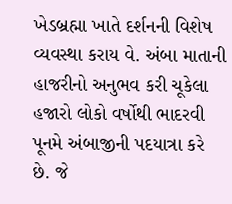ખેડબ્રહ્મા ખાતે દર્શનની વિશેષ વ્યવસ્થા કરાય વે. અંબા માતાની હાજરીનો અનુભવ કરી ચૂકેલા હજારો લોકો વર્ષોથી ભાદરવી પૂનમે અંબાજીની પદયાત્રા કરે છે. જે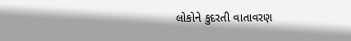લોકોને કુદરતી વાતાવરણ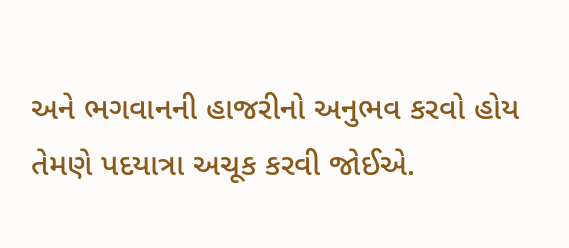અને ભગવાનની હાજરીનો અનુભવ કરવો હોય તેમણે પદયાત્રા અચૂક કરવી જોઈએ.